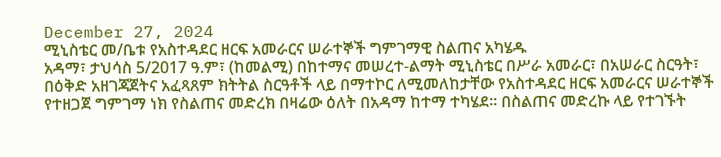December 27, 2024
ሚኒስቴር መ/ቤቱ የአስተዳደር ዘርፍ አመራርና ሠራተኞች ግምገማዊ ስልጠና አካሄዱ
አዳማ፣ ታህሳስ 5/2017 ዓ.ም፣ (ከመልሚ) በከተማና መሠረተ-ልማት ሚኒስቴር በሥራ አመራር፣ በአሠራር ስርዓት፣ በዕቅድ አዘገጃጀትና አፈጻጸም ክትትል ስርዓቶች ላይ በማተኮር ለሚመለከታቸው የአስተዳደር ዘርፍ አመራርና ሠራተኞች የተዘጋጀ ግምገማ ነክ የስልጠና መድረክ በዛሬው ዕለት በአዳማ ከተማ ተካሄደ፡፡ በስልጠና መድረኩ ላይ የተገኙት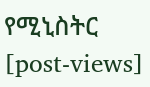የሚኒስትር
[post-views]